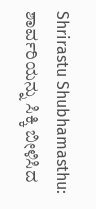Shrirastu Shubhamasthu: ಶಾರ್ವರಿಯನ್ನು ಸಿಕ್ಕಿ ಬೀಳಿಸಿದ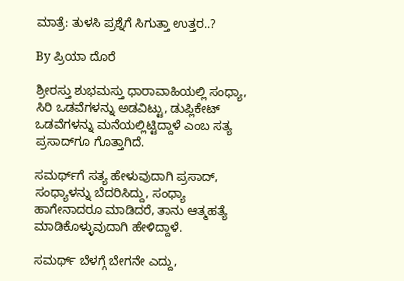ಮಾತ್ರೆ: ತುಳಸಿ ಪ್ರಶ್ನೆಗೆ ಸಿಗುತ್ತಾ ಉತ್ತರ..?

By ಪ್ರಿಯಾ ದೊರೆ

ಶ್ರೀರಸ್ತು ಶುಭಮಸ್ತು ಧಾರಾವಾಹಿಯಲ್ಲಿ ಸಂಧ್ಯಾ, ಸಿರಿ ಒಡವೆಗಳನ್ನು ಅಡವಿಟ್ಟು, ಡುಪ್ಲಿಕೇಟ್ ಒಡವೆಗಳನ್ನು ಮನೆಯಲ್ಲಿಟ್ಟಿದ್ದಾಳೆ ಎಂಬ ಸತ್ಯ ಪ್ರಸಾದ್‌ಗೂ ಗೊತ್ತಾಗಿದೆ.

ಸಮರ್ಥ್‌ಗೆ ಸತ್ಯ ಹೇಳುವುದಾಗಿ ಪ್ರಸಾದ್, ಸಂಧ್ಯಾಳನ್ನು ಬೆದರಿಸಿದ್ದು, ಸಂಧ್ಯಾ ಹಾಗೇನಾದರೂ ಮಾಡಿದರೆ, ತಾನು ಆತ್ಮಹತ್ಯೆ ಮಾಡಿಕೊಳ್ಳುವುದಾಗಿ ಹೇಳಿದ್ದಾಳೆ.

ಸಮರ್ಥ್ ಬೆಳಗ್ಗೆ ಬೇಗನೇ ಎದ್ದು,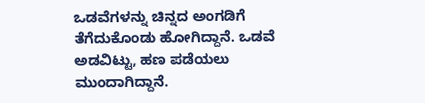ಒಡವೆಗಳನ್ನು ಚಿನ್ನದ ಅಂಗಡಿಗೆ ತೆಗೆದುಕೊಂಡು ಹೋಗಿದ್ದಾನೆ. ಒಡವೆ ಅಡವಿಟ್ಟು, ಹಣ ಪಡೆಯಲು ಮುಂದಾಗಿದ್ದಾನೆ.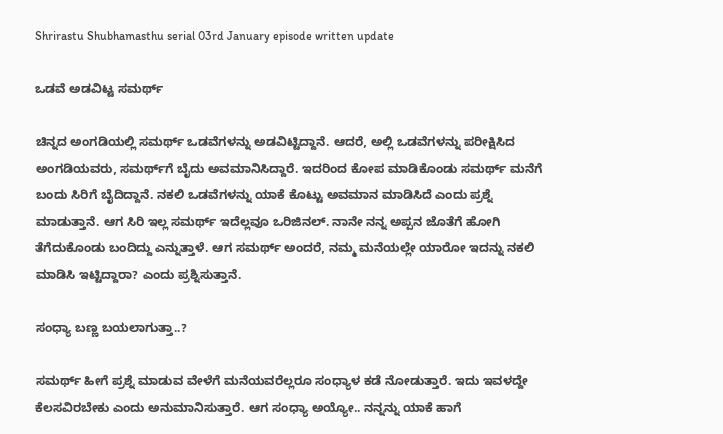Shrirastu Shubhamasthu serial 03rd January episode written update

ಒಡವೆ ಅಡವಿಟ್ಟ ಸಮರ್ಥ್

ಚಿನ್ನದ ಅಂಗಡಿಯಲ್ಲಿ ಸಮರ್ಥ್ ಒಡವೆಗಳನ್ನು ಅಡವಿಟ್ಟಿದ್ದಾನೆ. ಆದರೆ, ಅಲ್ಲಿ ಒಡವೆಗಳನ್ನು ಪರೀಕ್ಷಿಸಿದ ಅಂಗಡಿಯವರು, ಸಮರ್ಥ್‌ಗೆ ಬೈದು ಅವಮಾನಿಸಿದ್ದಾರೆ. ಇದರಿಂದ ಕೋಪ ಮಾಡಿಕೊಂಡು ಸಮರ್ಥ್ ಮನೆಗೆ ಬಂದು ಸಿರಿಗೆ ಬೈದಿದ್ದಾನೆ. ನಕಲಿ ಒಡವೆಗಳನ್ನು ಯಾಕೆ ಕೊಟ್ಟು ಅವಮಾನ ಮಾಡಿಸಿದೆ ಎಂದು ಪ್ರಶ್ನೆ ಮಾಡುತ್ತಾನೆ. ಆಗ ಸಿರಿ ಇಲ್ಲ ಸಮರ್ಥ್ ಇದೆಲ್ಲವೂ ಒರಿಜಿನಲ್. ನಾನೇ ನನ್ನ ಅಪ್ಪನ ಜೊತೆಗೆ ಹೋಗಿ ತೆಗೆದುಕೊಂಡು ಬಂದಿದ್ದು ಎನ್ನುತ್ತಾಳೆ. ಆಗ ಸಮರ್ಥ್ ಅಂದರೆ, ನಮ್ಮ ಮನೆಯಲ್ಲೇ ಯಾರೋ ಇದನ್ನು ನಕಲಿ ಮಾಡಿಸಿ ಇಟ್ಟಿದ್ದಾರಾ? ಎಂದು ಪ್ರಶ್ನಿಸುತ್ತಾನೆ.

ಸಂಧ್ಯಾ ಬಣ್ಣ ಬಯಲಾಗುತ್ತಾ..?

ಸಮರ್ಥ್ ಹೀಗೆ ಪ್ರಶ್ನೆ ಮಾಡುವ ವೇಳೆಗೆ ಮನೆಯವರೆಲ್ಲರೂ ಸಂಧ್ಯಾಳ ಕಡೆ ನೋಡುತ್ತಾರೆ. ಇದು ಇವಳದ್ದೇ ಕೆಲಸವಿರಬೇಕು ಎಂದು ಅನುಮಾನಿಸುತ್ತಾರೆ. ಆಗ ಸಂಧ್ಯಾ ಅಯ್ಯೋ.. ನನ್ನನ್ನು ಯಾಕೆ ಹಾಗೆ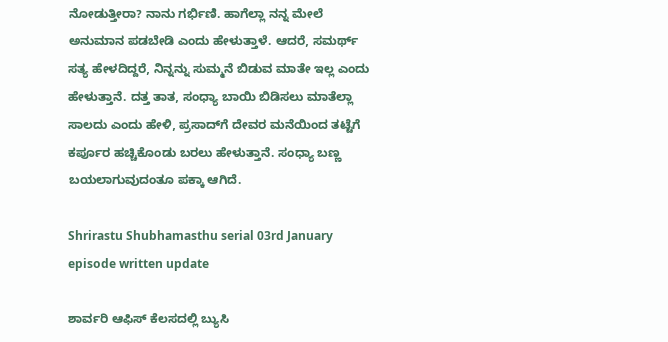ನೋಡುತ್ತೀರಾ? ನಾನು ಗರ್ಭಿಣಿ. ಹಾಗೆಲ್ಲಾ ನನ್ನ ಮೇಲೆ ಅನುಮಾನ ಪಡಬೇಡಿ ಎಂದು ಹೇಳುತ್ತಾಳೆ. ಆದರೆ, ಸಮರ್ಥ್ ಸತ್ಯ ಹೇಳದಿದ್ದರೆ, ನಿನ್ನನ್ನು ಸುಮ್ಮನೆ ಬಿಡುವ ಮಾತೇ ಇಲ್ಲ ಎಂದು ಹೇಳುತ್ತಾನೆ. ದತ್ತ ತಾತ, ಸಂಧ್ಯಾ ಬಾಯಿ ಬಿಡಿಸಲು ಮಾತೆಲ್ಲಾ ಸಾಲದು ಎಂದು ಹೇಳಿ, ಪ್ರಸಾದ್‌ಗೆ ದೇವರ ಮನೆಯಿಂದ ತಟ್ಟೆಗೆ ಕರ್ಪೂರ ಹಚ್ಚಿಕೊಂಡು ಬರಲು ಹೇಳುತ್ತಾನೆ. ಸಂಧ್ಯಾ ಬಣ್ಣ ಬಯಲಾಗುವುದಂತೂ ಪಕ್ಕಾ ಆಗಿದೆ.

Shrirastu Shubhamasthu serial 03rd January episode written update

ಶಾರ್ವರಿ ಆಫಿಸ್ ಕೆಲಸದಲ್ಲಿ ಬ್ಯುಸಿ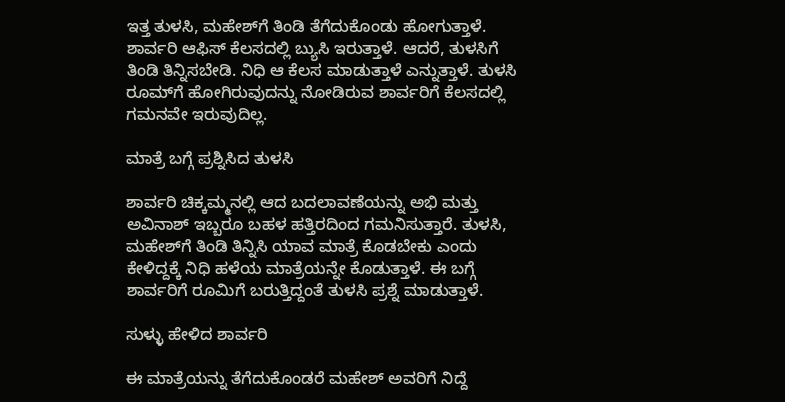ಇತ್ತ ತುಳಸಿ, ಮಹೇಶ್‌ಗೆ ತಿಂಡಿ ತೆಗೆದುಕೊಂಡು ಹೋಗುತ್ತಾಳೆ. ಶಾರ್ವರಿ ಆಫಿಸ್ ಕೆಲಸದಲ್ಲಿ ಬ್ಯುಸಿ ಇರುತ್ತಾಳೆ. ಆದರೆ, ತುಳಸಿಗೆ ತಿಂಡಿ ತಿನ್ನಿಸಬೇಡಿ. ನಿಧಿ ಆ ಕೆಲಸ ಮಾಡುತ್ತಾಳೆ ಎನ್ನುತ್ತಾಳೆ. ತುಳಸಿ ರೂಮ್‌ಗೆ ಹೋಗಿರುವುದನ್ನು ನೋಡಿರುವ ಶಾರ್ವರಿಗೆ ಕೆಲಸದಲ್ಲಿ ಗಮನವೇ ಇರುವುದಿಲ್ಲ.

ಮಾತ್ರೆ ಬಗ್ಗೆ ಪ್ರಶ್ನಿಸಿದ ತುಳಸಿ

ಶಾರ್ವರಿ ಚಿಕ್ಕಮ್ಮನಲ್ಲಿ ಆದ ಬದಲಾವಣೆಯನ್ನು ಅಭಿ ಮತ್ತು ಅವಿನಾಶ್ ಇಬ್ಬರೂ ಬಹಳ ಹತ್ತಿರದಿಂದ ಗಮನಿಸುತ್ತಾರೆ. ತುಳಸಿ, ಮಹೇಶ್‌ಗೆ ತಿಂಡಿ ತಿನ್ನಿಸಿ ಯಾವ ಮಾತ್ರೆ ಕೊಡಬೇಕು ಎಂದು ಕೇಳಿದ್ದಕ್ಕೆ ನಿಧಿ ಹಳೆಯ ಮಾತ್ರೆಯನ್ನೇ ಕೊಡುತ್ತಾಳೆ. ಈ ಬಗ್ಗೆ ಶಾರ್ವರಿಗೆ ರೂಮಿಗೆ ಬರುತ್ತಿದ್ದಂತೆ ತುಳಸಿ ಪ್ರಶ್ನೆ ಮಾಡುತ್ತಾಳೆ.

ಸುಳ್ಳು ಹೇಳಿದ ಶಾರ್ವರಿ

ಈ ಮಾತ್ರೆಯನ್ನು ತೆಗೆದುಕೊಂಡರೆ ಮಹೇಶ್ ಅವರಿಗೆ ನಿದ್ದೆ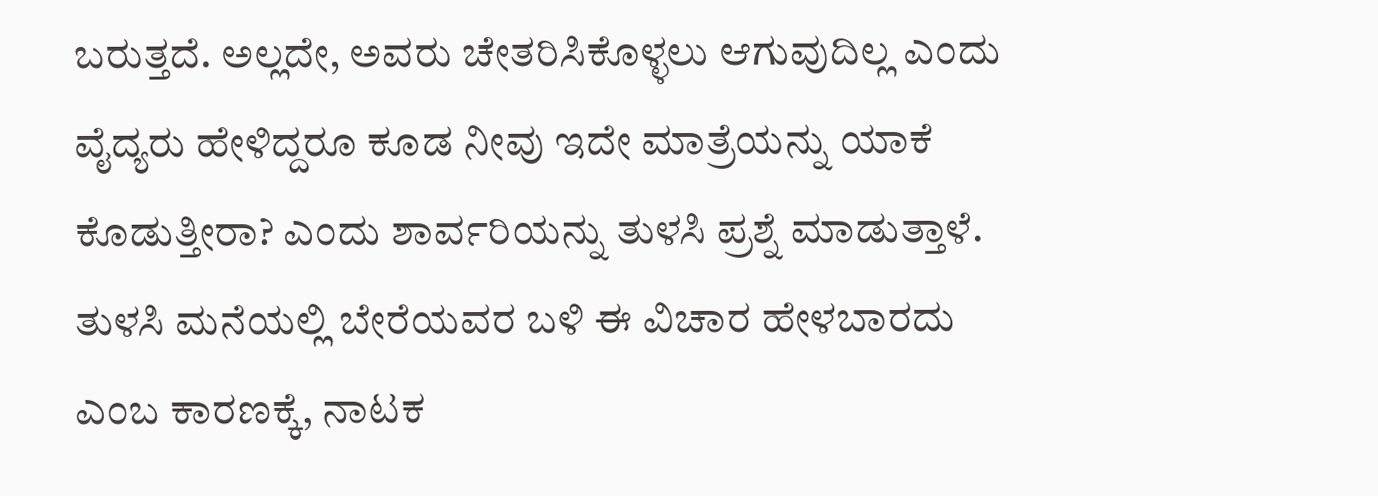ಬರುತ್ತದೆ. ಅಲ್ಲದೇ, ಅವರು ಚೇತರಿಸಿಕೊಳ್ಳಲು ಆಗುವುದಿಲ್ಲ ಎಂದು ವೈದ್ಯರು ಹೇಳಿದ್ದರೂ ಕೂಡ ನೀವು ಇದೇ ಮಾತ್ರೆಯನ್ನು ಯಾಕೆ ಕೊಡುತ್ತೀರಾ? ಎಂದು ಶಾರ್ವರಿಯನ್ನು ತುಳಸಿ ಪ್ರಶ್ನೆ ಮಾಡುತ್ತಾಳೆ. ತುಳಸಿ ಮನೆಯಲ್ಲಿ ಬೇರೆಯವರ ಬಳಿ ಈ ವಿಚಾರ ಹೇಳಬಾರದು ಎಂಬ ಕಾರಣಕ್ಕೆ, ನಾಟಕ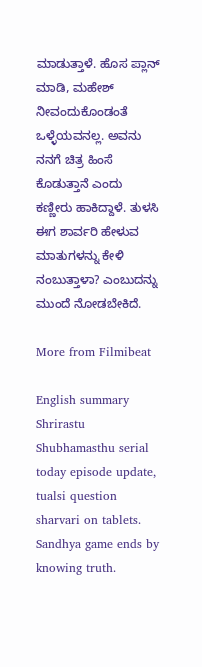ಮಾಡುತ್ತಾಳೆ. ಹೊಸ ಪ್ಲಾನ್ ಮಾಡಿ, ಮಹೇಶ್ ನೀವಂದುಕೊಂಡಂತೆ ಒಳ್ಳೆಯವನಲ್ಲ. ಅವನು ನನಗೆ ಚಿತ್ರ ಹಿಂಸೆ ಕೊಡುತ್ತಾನೆ ಎಂದು ಕಣ್ಣೀರು ಹಾಕಿದ್ದಾಳೆ. ತುಳಸಿ ಈಗ ಶಾರ್ವರಿ ಹೇಳುವ ಮಾತುಗಳನ್ನು ಕೇಳಿ ನಂಬುತ್ತಾಳಾ? ಎಂಬುದನ್ನು ಮುಂದೆ ನೋಡಬೇಕಿದೆ.

More from Filmibeat

English summary
Shrirastu Shubhamasthu serial today episode update, tualsi question sharvari on tablets. Sandhya game ends by knowing truth.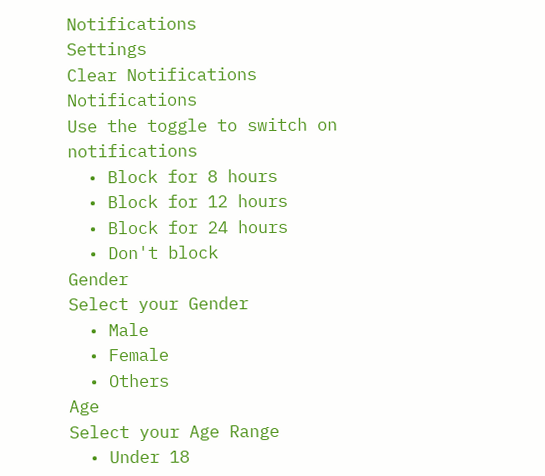Notifications
Settings
Clear Notifications
Notifications
Use the toggle to switch on notifications
  • Block for 8 hours
  • Block for 12 hours
  • Block for 24 hours
  • Don't block
Gender
Select your Gender
  • Male
  • Female
  • Others
Age
Select your Age Range
  • Under 18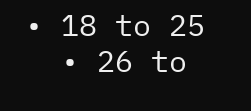• 18 to 25
  • 26 to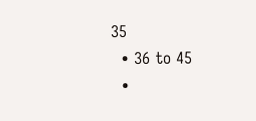35
  • 36 to 45
  •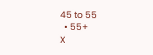45 to 55
  • 55+
X